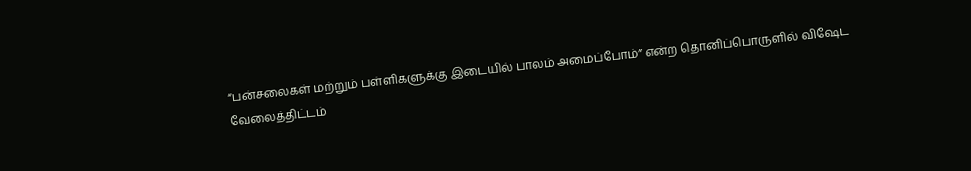“பன்சலைகள் மற்றும் பள்ளிகளுக்கு இடையில் பாலம் அமைப்போம்” என்ற தொனிப்பொருளில் விஷேட வேலைத்திட்டம்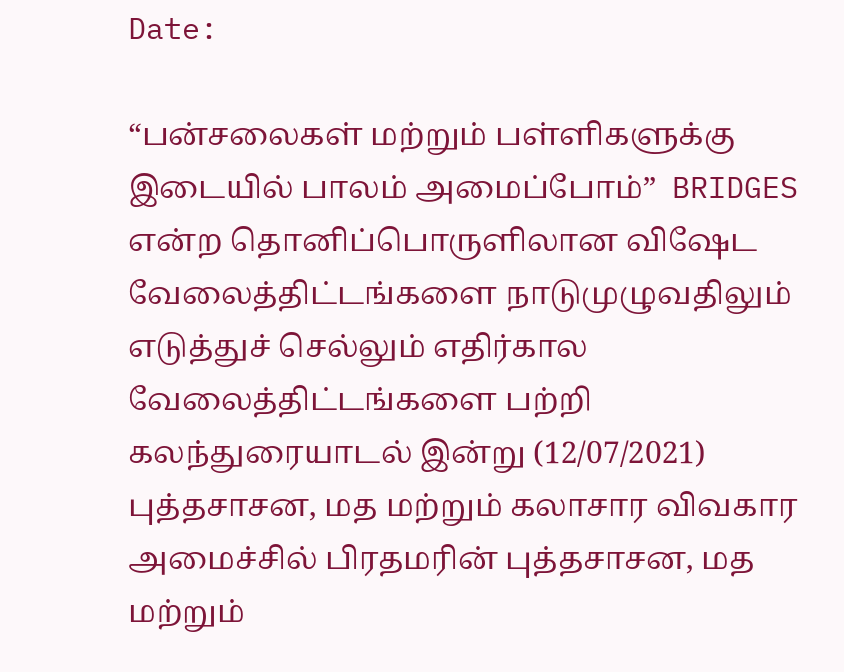Date:

“பன்சலைகள் மற்றும் பள்ளிகளுக்கு இடையில் பாலம் அமைப்போம்”  BRIDGES என்ற தொனிப்பொருளிலான விஷேட வேலைத்திட்டங்களை நாடுமுழுவதிலும் எடுத்துச் செல்லும் எதிர்கால வேலைத்திட்டங்களை பற்றி கலந்துரையாடல் இன்று (12/07/2021) புத்தசாசன, மத மற்றும் கலாசார விவகார அமைச்சில் பிரதமரின் புத்தசாசன, மத மற்றும்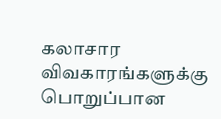கலாசார விவகாரங்களுக்கு பொறுப்பான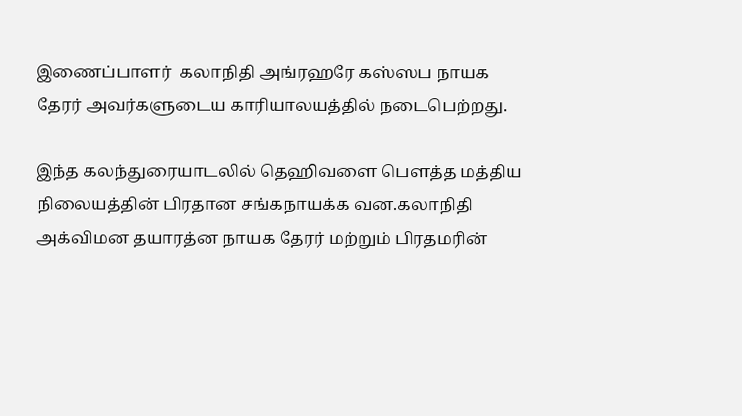இணைப்பாளர்  கலாநிதி அங்ரஹரே கஸ்ஸப நாயக தேரர் அவர்களுடைய காரியாலயத்தில் நடைபெற்றது.

இந்த கலந்துரையாடலில் தெஹிவளை பௌத்த மத்திய நிலையத்தின் பிரதான சங்கநாயக்க வன.கலாநிதி அக்விமன தயாரத்ன நாயக தேரர் மற்றும் பிரதமரின்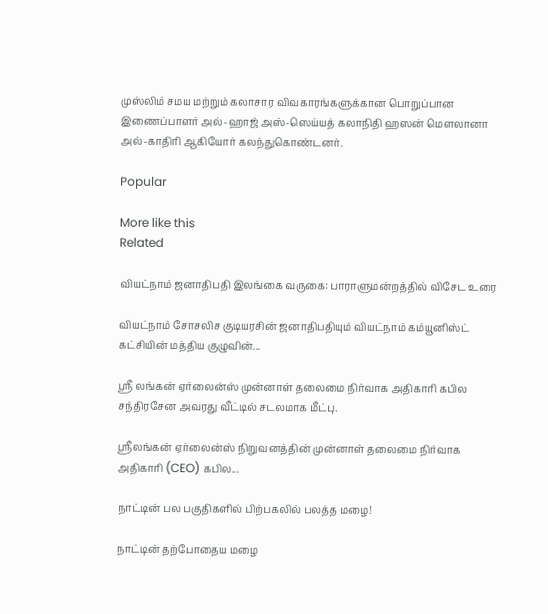முஸ்லிம் சமய மற்றும் கலாசார விவகாரங்களுக்கான பொறுப்பான இணைப்பாளர் அல்-ஹாஜ் அஸ்-ஸெய்யத் கலாநிதி ஹஸன் மௌலானா அல்-காதிரி ஆகியோர் கலந்துகொண்டனர்.

Popular

More like this
Related

வியட்நாம் ஜனாதிபதி இலங்கை வருகை: பாராளுமன்றத்தில் விசேட உரை

வியட்நாம் சோசலிச குடியரசின் ஜனாதிபதியும் வியட்நாம் கம்யூனிஸ்ட் கட்சியின் மத்திய குழுவின்...

ஸ்ரீ லங்கன் ஏர்லைன்ஸ் முன்னாள் தலைமை நிர்வாக அதிகாரி கபில சந்திரசேன அவரது வீட்டில் சடலமாக மீட்பு.

ஸ்ரீலங்கன் ஏர்லைன்ஸ் நிறுவனத்தின் முன்னாள் தலைமை நிர்வாக அதிகாரி (CEO) கபில...

நாட்டின் பல பகுதிகளில் பிற்பகலில் பலத்த மழை!

நாட்டின் தற்போதைய மழை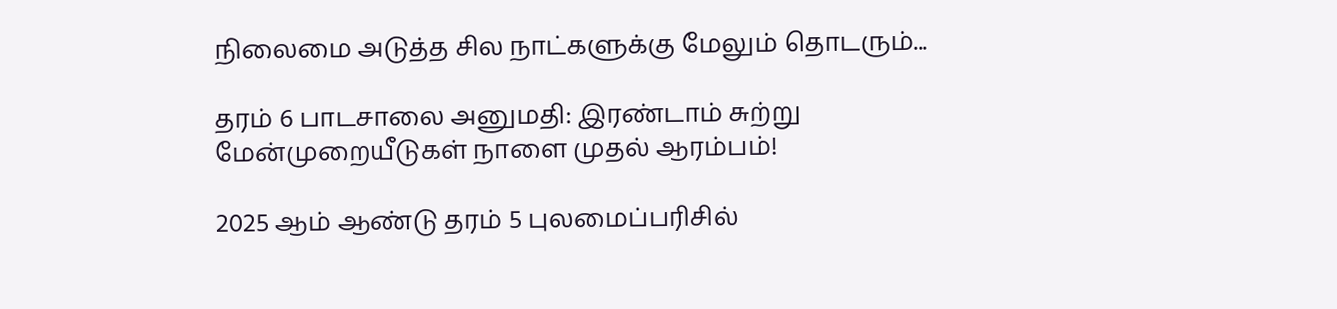நிலைமை அடுத்த சில நாட்களுக்கு மேலும் தொடரும்...

தரம் 6 பாடசாலை அனுமதி: இரண்டாம் சுற்று மேன்முறையீடுகள் நாளை முதல் ஆரம்பம்!

2025 ஆம் ஆண்டு தரம் 5 புலமைப்பரிசில்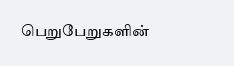பெறுபேறுகளின்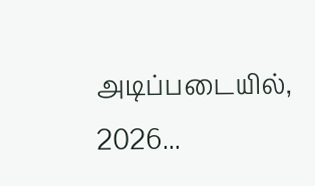அடிப்படையில், 2026...